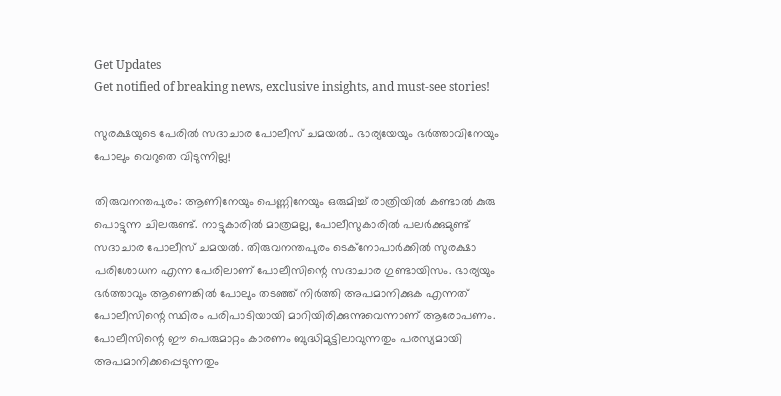Get Updates
Get notified of breaking news, exclusive insights, and must-see stories!

സുരക്ഷയുടെ പേരിൽ സദാചാര പോലീസ് ചമയൽ.. ഭാര്യയേയും ഭർത്താവിനേയും പോലും വെറുതെ വിടുന്നില്ല!

തിരുവനന്തപുരം: ആണിനേയും പെണ്ണിനേയും ഒരുമിച്ച് രാത്രിയില്‍ കണ്ടാല്‍ കുരു പൊട്ടുന്ന ചിലരുണ്ട്. നാട്ടുകാരില്‍ മാത്രമല്ല, പോലീസുകാരില്‍ പലര്‍ക്കുമുണ്ട് സദാചാര പോലീസ് ചമയല്‍. തിരുവനന്തപുരം ടെക്‌നോപാര്‍ക്കില്‍ സുരക്ഷാ പരിശോധന എന്ന പേരിലാണ് പോലീസിന്റെ സദാചാര ഗുണ്ടായിസം. ഭാര്യയും ഭര്‍ത്താവും ആണെങ്കില്‍ പോലും തടഞ്ഞ് നിര്‍ത്തി അപമാനിക്കുക എന്നത് പോലീസിന്റെ സ്ഥിരം പരിപാടിയായി മാറിയിരിക്കുന്നുവെന്നാണ് ആരോപണം. പോലീസിന്റെ ഈ പെരുമാറ്റം കാരണം ബുദ്ധിമുട്ടിലാവുന്നതും പരസ്യമായി അപമാനിക്കപ്പെടുന്നതും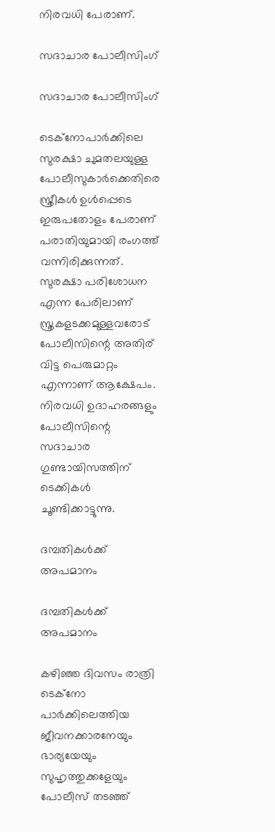നിരവധി പേരാണ്.

സദാചാര പോലീസിംഗ്

സദാചാര പോലീസിംഗ്

ടെക്‌നോപാര്‍ക്കിലെ സുരക്ഷാ ചുമതലയുള്ള പോലീസുകാര്‍ക്കെതിരെ സ്ത്രീകള്‍ ഉള്‍പ്പെടെ ഇരുപതോളം പേരാണ് പരാതിയുമായി രംഗത്ത് വന്നിരിക്കുന്നത്. സുരക്ഷാ പരിശോധന എന്ന പേരിലാണ് സ്ത്രകളടക്കമുള്ളവരോട് പോലീസിന്റെ അതിര് വിട്ട പെരുമാറ്റം എന്നാണ് ആക്ഷേപം. നിരവധി ഉദാഹരങ്ങളും പോലീസിന്റെ സദാചാര ഗുണ്ടായിസത്തിന് ടെക്കികള്‍ ചൂണ്ടിക്കാട്ടുന്നു.

ദമ്പതികൾക്ക് അപമാനം

ദമ്പതികൾക്ക് അപമാനം

കഴിഞ്ഞ ദിവസം രാത്രി ടെക്‌നോ പാര്‍ക്കിലെത്തിയ ജീവനക്കാരനേയും ഭാര്യയേയും സുഹൃത്തുക്കളേയും പോലീസ് തടഞ്ഞ്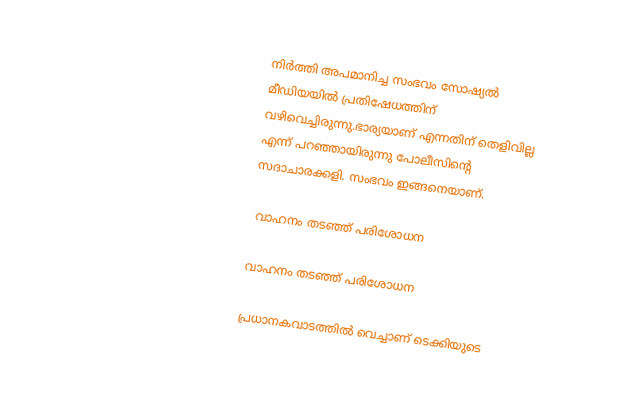നിര്‍ത്തി അപമാനിച്ച സംഭവം സോഷ്യല്‍ മീഡിയയില്‍ പ്രതിഷേധത്തിന് വഴിവെച്ചിരുന്നു.ഭാര്യയാണ് എന്നതിന് തെളിവില്ല എന്ന് പറഞ്ഞായിരുന്നു പോലീസിന്റെ സദാചാരക്കളി. സംഭവം ഇങ്ങനെയാണ്.

 വാഹനം തടഞ്ഞ് പരിശോധന

വാഹനം തടഞ്ഞ് പരിശോധന

പ്രധാനകവാടത്തില്‍ വെച്ചാണ് ടെക്കിയുടെ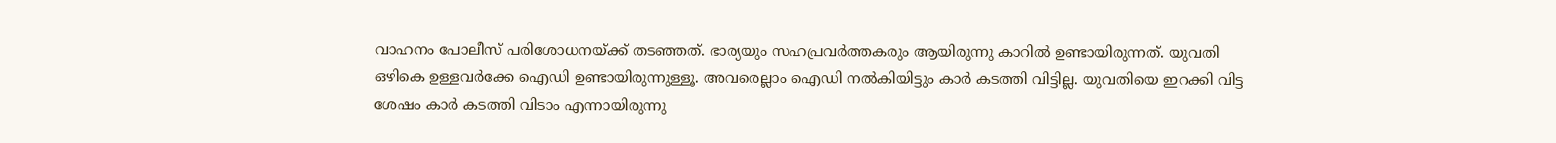വാഹനം പോലീസ് പരിശോധനയ്ക്ക് തടഞ്ഞത്. ഭാര്യയും സഹപ്രവര്‍ത്തകരും ആയിരുന്നു കാറില്‍ ഉണ്ടായിരുന്നത്. യുവതി ഒഴികെ ഉള്ളവര്‍ക്കേ ഐഡി ഉണ്ടായിരുന്നുള്ളൂ. അവരെല്ലാം ഐഡി നല്‍കിയിട്ടും കാര്‍ കടത്തി വിട്ടില്ല. യുവതിയെ ഇറക്കി വിട്ട ശേഷം കാര്‍ കടത്തി വിടാം എന്നായിരുന്നു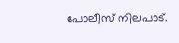പോലീസ് നിലപാട്.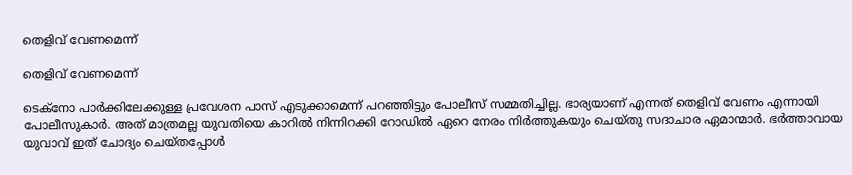തെളിവ് വേണമെന്ന്

തെളിവ് വേണമെന്ന്

ടെക്‌നോ പാര്‍ക്കിലേക്കുള്ള പ്രവേശന പാസ് എടുക്കാമെന്ന് പറഞ്ഞിട്ടും പോലീസ് സമ്മതിച്ചില്ല. ഭാര്യയാണ് എന്നത് തെളിവ് വേണം എന്നായി പോലീസുകാര്‍. അത് മാത്രമല്ല യുവതിയെ കാറില്‍ നിന്നിറക്കി റോഡില്‍ ഏറെ നേരം നിര്‍ത്തുകയും ചെയ്തു സദാചാര ഏമാന്മാര്‍. ഭര്‍ത്താവായ യുവാവ് ഇത് ചോദ്യം ചെയ്തപ്പോള്‍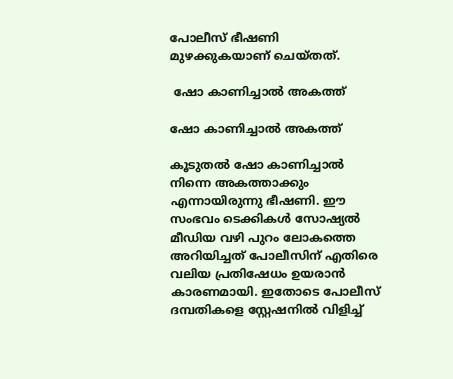പോലീസ് ഭീഷണി മുഴക്കുകയാണ് ചെയ്തത്.

 ഷോ കാണിച്ചാൽ അകത്ത്

ഷോ കാണിച്ചാൽ അകത്ത്

കൂടുതല്‍ ഷോ കാണിച്ചാല്‍ നിന്നെ അകത്താക്കും എന്നായിരുന്നു ഭീഷണി. ഈ സംഭവം ടെക്കികള്‍ സോഷ്യല്‍ മീഡിയ വഴി പുറം ലോകത്തെ അറിയിച്ചത് പോലീസിന് എതിരെ വലിയ പ്രതിഷേധം ഉയരാന്‍ കാരണമായി. ഇതോടെ പോലീസ് ദമ്പതികളെ സ്റ്റേഷനില്‍ വിളിച്ച്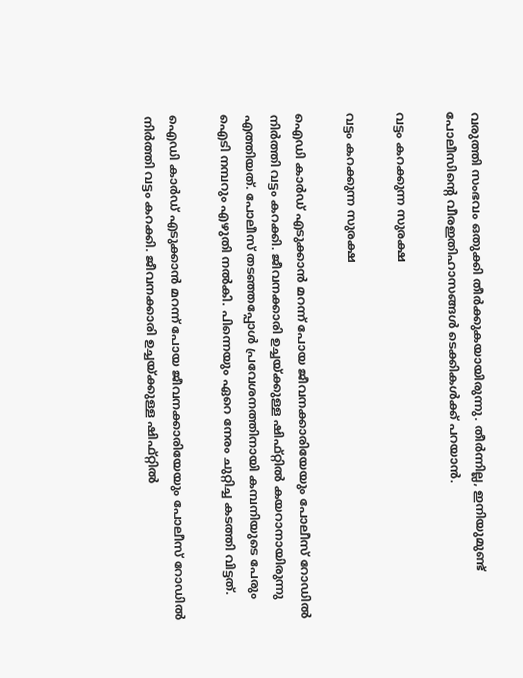വരുത്തി സംഭവം ഒതുക്കി തീര്‍ക്കുകയായിരുന്നു. തീര്‍ന്നില്ല, ഇനിയുമുണ്ട് പോലീസിന്റെ വീരഇതിഹാസങ്ങള്‍ ടെക്കികള്‍ക്ക് പറയാന്‍.

വട്ടം കറക്കുന്ന സുരക്ഷ

വട്ടം കറക്കുന്ന സുരക്ഷ

ഐഡി കാര്‍ഡ് എടുക്കാന്‍ മറന്ന് പോയ ജീവനക്കാരിയേയും പോലീസ് റോഡില്‍ നിര്‍ത്തി വട്ടം കറക്കി. ജീവനക്കാരി ഉച്ചയ്ക്കുള്ള ഷിഫ്റ്റില്‍ കയറാനായിരുന്നു എത്തിയത്. പോലീസ് തടഞ്ഞപ്പോള്‍ പ്രവേശനത്തിനായി കമ്പനിയുടെ പേരും ഐടി നമ്പറും എഴുതി നല്‍കി. പിന്നെയും ഏറെ നേരം ചുറ്റിച്ച കടത്തി വിട്ടത്.

ഐഡി കാര്‍ഡ് എടുക്കാന്‍ മറന്ന് പോയ ജീവനക്കാരിയേയും പോലീസ് റോഡില്‍ നിര്‍ത്തി വട്ടം കറക്കി. ജീവനക്കാരി ഉച്ചയ്ക്കുള്ള ഷിഫ്റ്റില്‍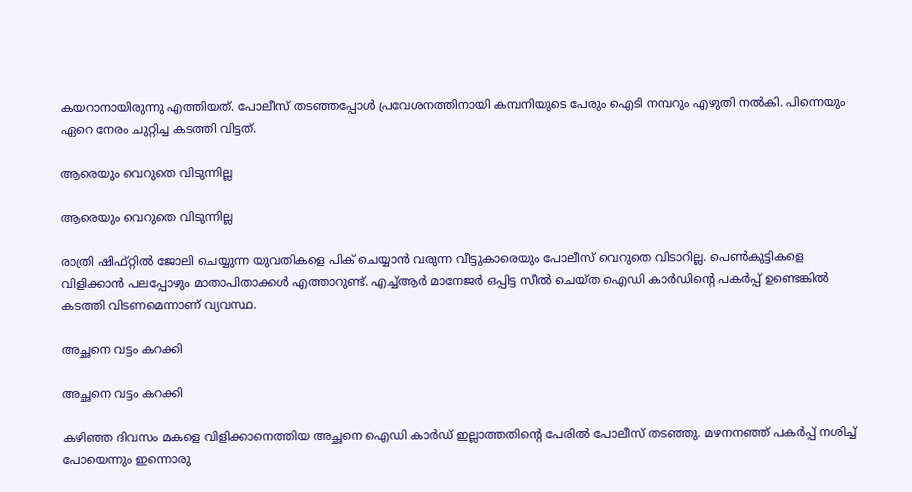കയറാനായിരുന്നു എത്തിയത്. പോലീസ് തടഞ്ഞപ്പോള്‍ പ്രവേശനത്തിനായി കമ്പനിയുടെ പേരും ഐടി നമ്പറും എഴുതി നല്‍കി. പിന്നെയും ഏറെ നേരം ചുറ്റിച്ച കടത്തി വിട്ടത്.

ആരെയും വെറുതെ വിടുന്നില്ല

ആരെയും വെറുതെ വിടുന്നില്ല

രാത്രി ഷിഫ്റ്റില്‍ ജോലി ചെയ്യുന്ന യുവതികളെ പിക് ചെയ്യാന്‍ വരുന്ന വീട്ടുകാരെയും പോലീസ് വെറുതെ വിടാറില്ല. പെണ്‍കുട്ടികളെ വിളിക്കാന്‍ പലപ്പോഴും മാതാപിതാക്കള്‍ എത്താറുണ്ട്. എച്ച്ആര്‍ മാനേജര്‍ ഒപ്പിട്ട സീല്‍ ചെയ്ത ഐഡി കാര്‍ഡിന്റെ പകര്‍പ്പ് ഉണ്ടെങ്കില്‍ കടത്തി വിടണമെന്നാണ് വ്യവസ്ഥ.

അച്ഛനെ വട്ടം കറക്കി

അച്ഛനെ വട്ടം കറക്കി

കഴിഞ്ഞ ദിവസം മകളെ വിളിക്കാനെത്തിയ അച്ഛനെ ഐഡി കാര്‍ഡ് ഇല്ലാത്തതിന്റെ പേരില്‍ പോലീസ് തടഞ്ഞു. മഴനനഞ്ഞ് പകര്‍പ്പ് നശിച്ച് പോയെന്നും ഇന്നൊരു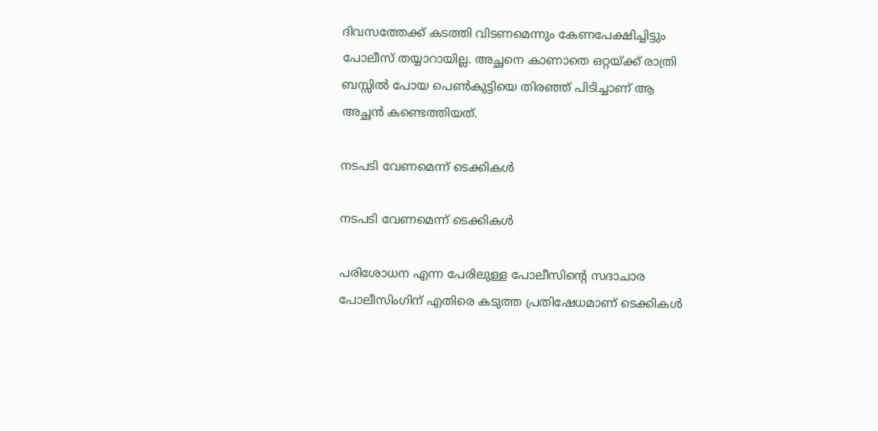ദിവസത്തേക്ക് കടത്തി വിടണമെന്നും കേണപേക്ഷിച്ചിട്ടും പോലീസ് തയ്യാറായില്ല. അച്ഛനെ കാണാതെ ഒറ്റയ്ക്ക് രാത്രി ബസ്സില്‍ പോയ പെണ്‍കുട്ടിയെ തിരഞ്ഞ് പിടിച്ചാണ് ആ അച്ഛന്‍ കണ്ടെത്തിയത്.

നടപടി വേണമെന്ന് ടെക്കികൾ

നടപടി വേണമെന്ന് ടെക്കികൾ

പരിശോധന എന്ന പേരിലുള്ള പോലീസിന്റെ സദാചാര പോലീസിംഗിന് എതിരെ കടുത്ത പ്രതിഷേധമാണ് ടെക്കികള്‍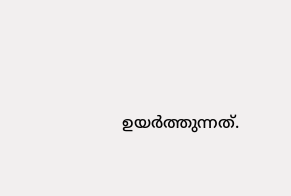ഉയര്‍ത്തുന്നത്.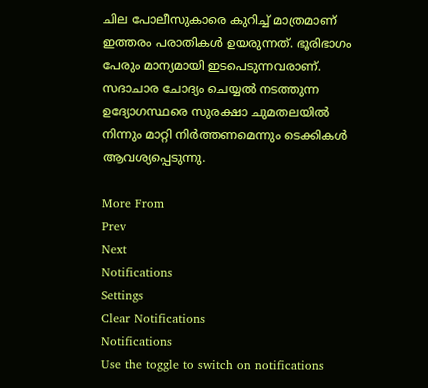ചില പോലീസുകാരെ കുറിച്ച് മാത്രമാണ് ഇത്തരം പരാതികള്‍ ഉയരുന്നത്. ഭൂരിഭാഗം പേരും മാന്യമായി ഇടപെടുന്നവരാണ്. സദാചാര ചോദ്യം ചെയ്യല്‍ നടത്തുന്ന ഉദ്യോഗസ്ഥരെ സുരക്ഷാ ചുമതലയില്‍ നിന്നും മാറ്റി നിര്‍ത്തണമെന്നും ടെക്കികള്‍ ആവശ്യപ്പെടുന്നു.

More From
Prev
Next
Notifications
Settings
Clear Notifications
Notifications
Use the toggle to switch on notifications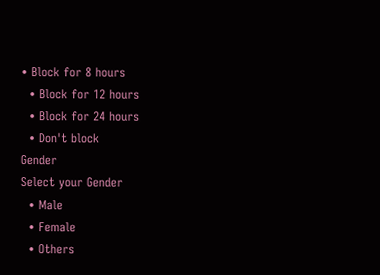• Block for 8 hours
  • Block for 12 hours
  • Block for 24 hours
  • Don't block
Gender
Select your Gender
  • Male
  • Female
  • Others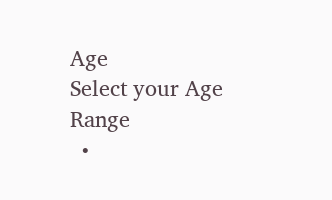Age
Select your Age Range
  •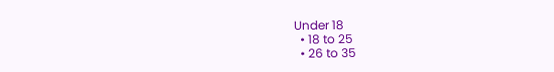Under 18
  • 18 to 25
  • 26 to 35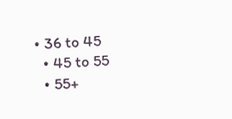• 36 to 45
  • 45 to 55
  • 55+